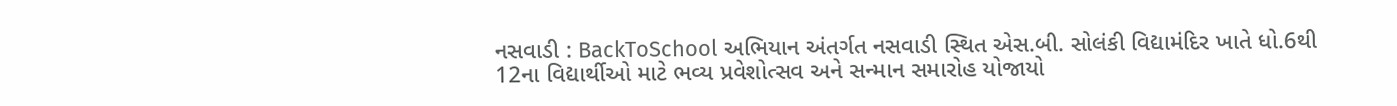નસવાડી : BackToSchool અભિયાન અંતર્ગત નસવાડી સ્થિત એસ.બી. સોલંકી વિદ્યામંદિર ખાતે ધો.6થી 12ના વિદ્યાર્થીઓ માટે ભવ્ય પ્રવેશોત્સવ અને સન્માન સમારોહ યોજાયો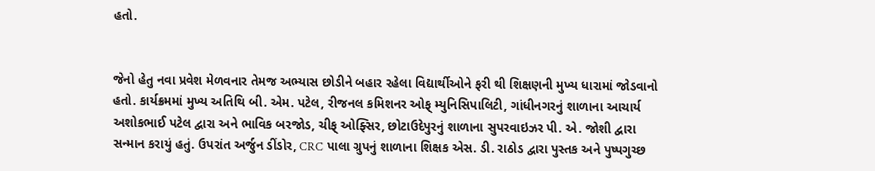હતો.


જેનો હેતુ નવા પ્રવેશ મેળવનાર તેમજ અભ્યાસ છોડીને બહાર રહેલા વિદ્યાર્થીઓને ફરી થી શિક્ષણની મુખ્ય ધારામાં જોડવાનો હતો. કાર્યક્રમમાં મુખ્ય અતિથિ બી. એમ. પટેલ, રીજનલ કમિશનર ઓફ્ મ્યુનિસિપાલિટી, ગાંધીનગરનું શાળાના આચાર્ય અશોકભાઈ પટેલ દ્વારા અને ભાવિક બરજોડ, ચીફ્ ઓફ્સિર, છોટાઉદેપુરનું શાળાના સુપરવાઇઝર પી. એ. જોશી દ્વારા સન્માન કરાયું હતું. ઉપરાંત અર્જુન ડીંડોર, CRC પાલા ગ્રુપનું શાળાના શિક્ષક એસ. ડી. રાઠોડ દ્વારા પુસ્તક અને પુષ્પગુચ્છ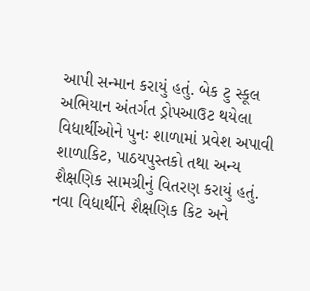આપી સન્માન કરાયું હતું. બેક ટુ સ્કૂલ અભિયાન અંતર્ગત ડ્રોપઆઉટ થયેલા વિદ્યાર્થીઓને પુનઃ શાળામાં પ્રવેશ અપાવી શાળાકિટ, પાઠયપુસ્તકો તથા અન્ય શૈક્ષણિક સામગ્રીનું વિતરણ કરાયું હતું. નવા વિદ્યાર્થીને શૈક્ષણિક કિટ અને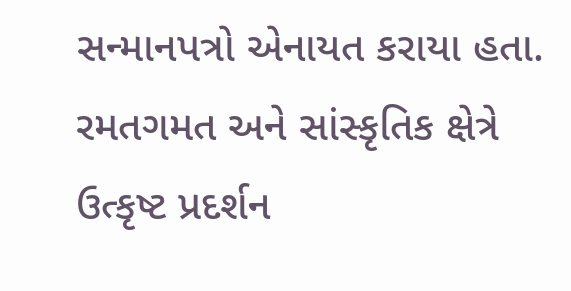સન્માનપત્રો એનાયત કરાયા હતા. રમતગમત અને સાંસ્કૃતિક ક્ષેત્રે ઉત્કૃષ્ટ પ્રદર્શન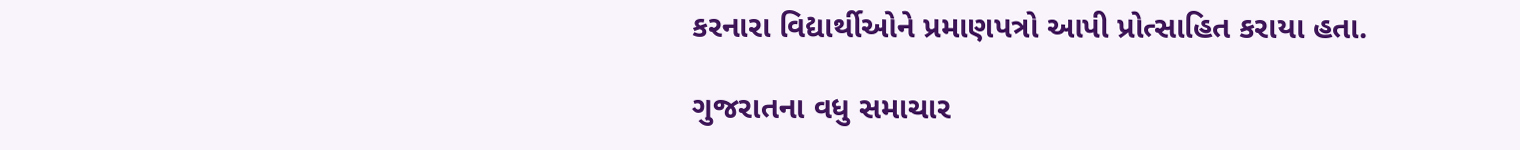કરનારા વિદ્યાર્થીઓને પ્રમાણપત્રો આપી પ્રોત્સાહિત કરાયા હતા.

ગુજરાતના વધુ સમાચાર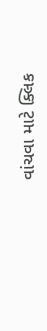વાંચવા માટે ક્લિક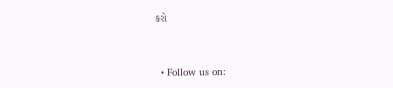કરો


  • Follow us on: